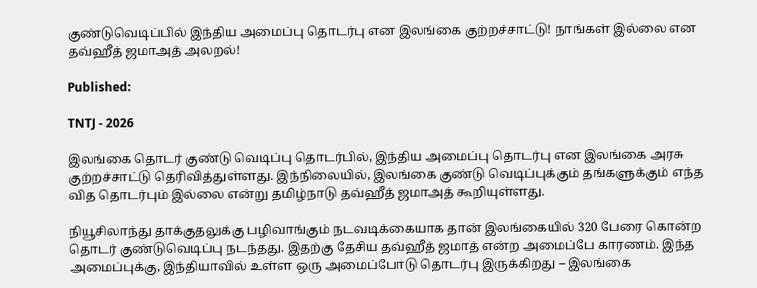குண்டுவெடிப்பில் இந்திய அமைப்பு தொடர்பு என இலங்கை குற்றச்சாட்டு! நாங்கள் இல்லை என தவ்ஹீத் ஜமாஅத் அலறல்!

Published:

TNTJ - 2026

இலங்கை தொடர் குண்டு வெடிப்பு தொடர்பில், இந்திய அமைப்பு தொடர்பு என இலங்கை அரசு குற்றச்சாட்டு தெரிவித்துள்ளது. இந்நிலையில், இலங்கை குண்டு வெடிப்புக்கும் தங்களுக்கும் எந்த வித தொடர்பும் இல்லை என்று தமிழ்நாடு தவ்ஹீத் ஜமாஅத் கூறியுள்ளது.

நியூசிலாந்து தாக்குதலுக்கு பழிவாங்கும் நடவடிக்கையாக தான் இலங்கையில் 320 பேரை கொன்ற தொடர் குண்டுவெடிப்பு நடந்தது. இதற்கு தேசிய தவ்ஹீத் ஜமாத் என்ற அமைப்பே காரணம். இந்த அமைப்புக்கு, இந்தியாவில் உள்ள ஒரு அமைப்போடு தொடர்பு இருக்கிறது – இலங்கை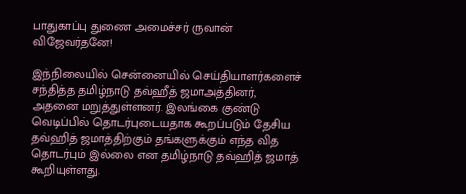பாதுகாப்பு துணை அமைச்சர் ருவான் விஜேவர்தனே!

இந்நிலையில் சென்னையில் செய்தியாளர்களைச் சந்தித்த தமிழ்நாடு தவ்ஹீத் ஜமாஅத்தினர், அதனை மறுத்துள்ளனர். இலங்கை குண்டு வெடிப்பில் தொடர்புடையதாக கூறப்படும் தேசிய தவ்ஹித் ஜமாத்திற்கும் தங்களுக்கும் எந்த வித தொடர்பும் இல்லை என தமிழ்நாடு தவ்ஹித் ஜமாத் கூறியுள்ளது.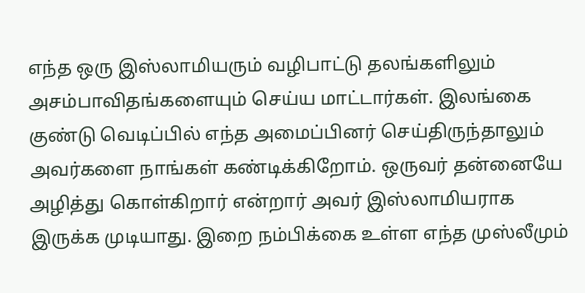எந்த ஒரு இஸ்லாமியரும் வழிபாட்டு தலங்களிலும் அசம்பாவிதங்களையும் செய்ய மாட்டார்கள். இலங்கை குண்டு வெடிப்பில் எந்த அமைப்பினர் செய்திருந்தாலும் அவர்களை நாங்கள் கண்டிக்கிறோம். ஒருவர் தன்னையே அழித்து கொள்கிறார் என்றார் அவர் இஸ்லாமியராக இருக்க முடியாது. இறை நம்பிக்கை உள்ள எந்த முஸ்லீமும்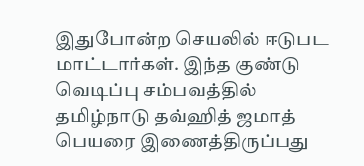இதுபோன்ற செயலில் ஈடுபட மாட்டார்கள். இந்த குண்டு வெடிப்பு சம்பவத்தில் தமிழ்நாடு தவ்ஹித் ஜமாத் பெயரை இணைத்திருப்பது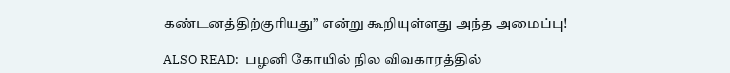கண்டனத்திற்குரியது” என்று கூறியுள்ளது அந்த அமைப்பு!

ALSO READ:  பழனி கோயில் நில விவகாரத்தில்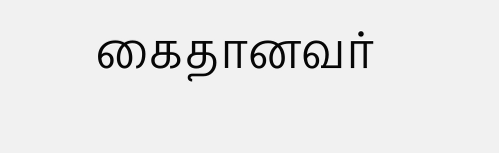கைதானவர்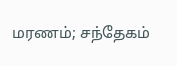மரணம்; சந்தேகம்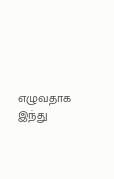எழுவதாக இந்து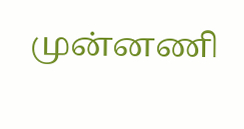முன்னணி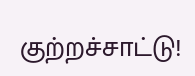குற்றச்சாட்டு!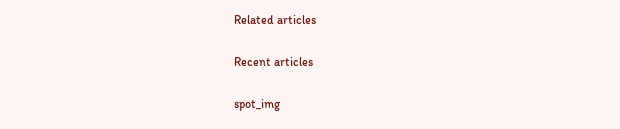Related articles

Recent articles

spot_img